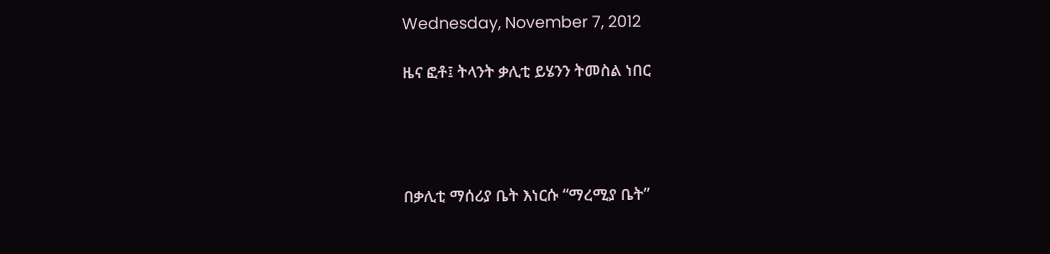Wednesday, November 7, 2012

ዜና ፎቶ፤ ትላንት ቃሊቲ ይሄንን ትመስል ነበር




በቃሊቲ ማሰሪያ ቤት እነርሱ “ማረሚያ ቤት”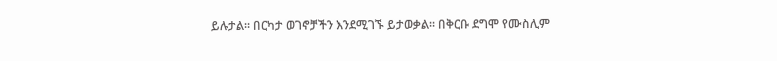ይሉታል። በርካታ ወገኖቻችን እንደሚገኙ ይታወቃል። በቅርቡ ደግሞ የሙስሊም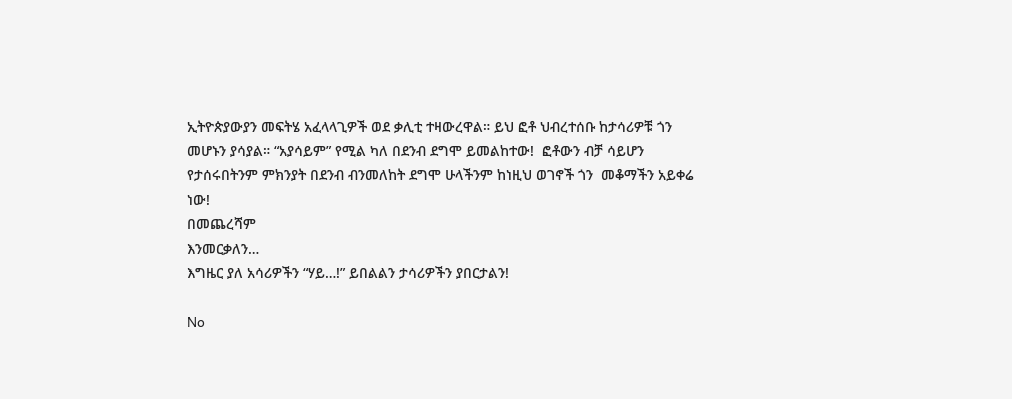ኢትዮጵያውያን መፍትሄ አፈላላጊዎች ወደ ቃሊቲ ተዛውረዋል። ይህ ፎቶ ህብረተሰቡ ከታሳሪዎቹ ጎን መሆኑን ያሳያል። “አያሳይም” የሚል ካለ በደንብ ደግሞ ይመልከተው!  ፎቶውን ብቻ ሳይሆን የታሰሩበትንም ምክንያት በደንብ ብንመለከት ደግሞ ሁላችንም ከነዚህ ወገኖች ጎን  መቆማችን አይቀሬ ነው!
በመጨረሻም
እንመርቃለን…
እግዜር ያለ አሳሪዎችን “ሃይ…!” ይበልልን ታሳሪዎችን ያበርታልን!

No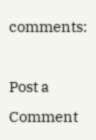comments:

Post a Comment